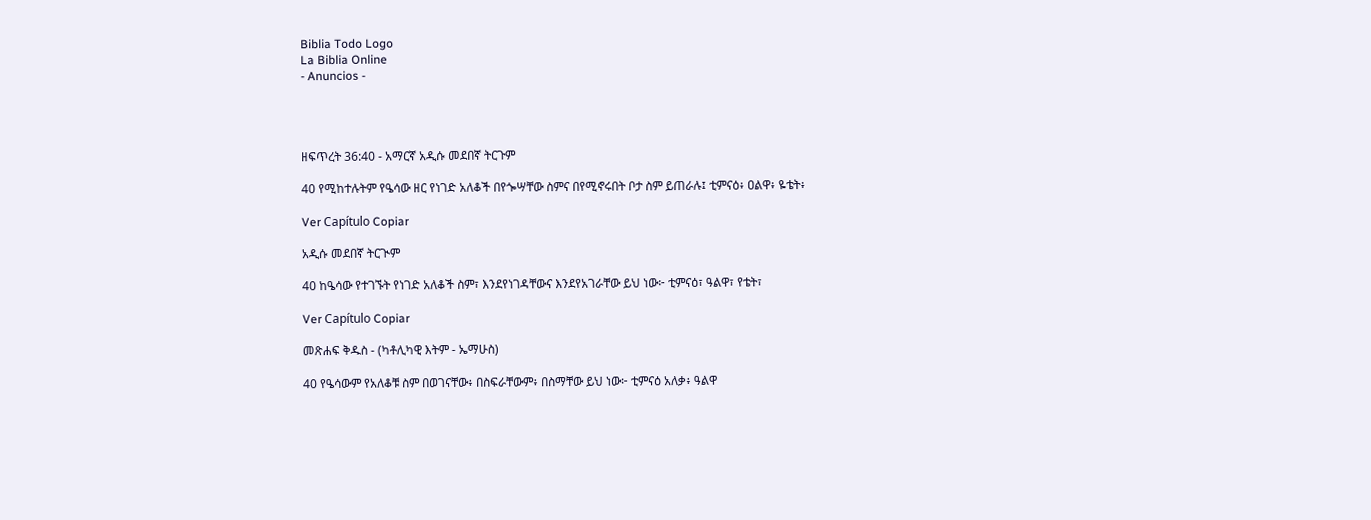Biblia Todo Logo
La Biblia Online
- Anuncios -




ዘፍጥረት 36:40 - አማርኛ አዲሱ መደበኛ ትርጉም

40 የሚከተሉትም የዔሳው ዘር የነገድ አለቆች በየጐሣቸው ስምና በየሚኖሩበት ቦታ ስም ይጠራሉ፤ ቲምናዕ፥ ዐልዋ፥ ዬቴት፥

Ver Capítulo Copiar

አዲሱ መደበኛ ትርጒም

40 ከዔሳው የተገኙት የነገድ አለቆች ስም፣ እንደየነገዳቸውና እንደየአገራቸው ይህ ነው፦ ቲምናዕ፣ ዓልዋ፣ የቴት፣

Ver Capítulo Copiar

መጽሐፍ ቅዱስ - (ካቶሊካዊ እትም - ኤማሁስ)

40 የዔሳውም የአለቆቹ ስም በወገናቸው፥ በስፍራቸውም፥ በስማቸው ይህ ነው፦ ቲምናዕ አለቃ፥ ዓልዋ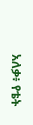አለቃ፥ የቴት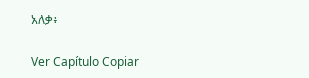አለቃ፥

Ver Capítulo Copiar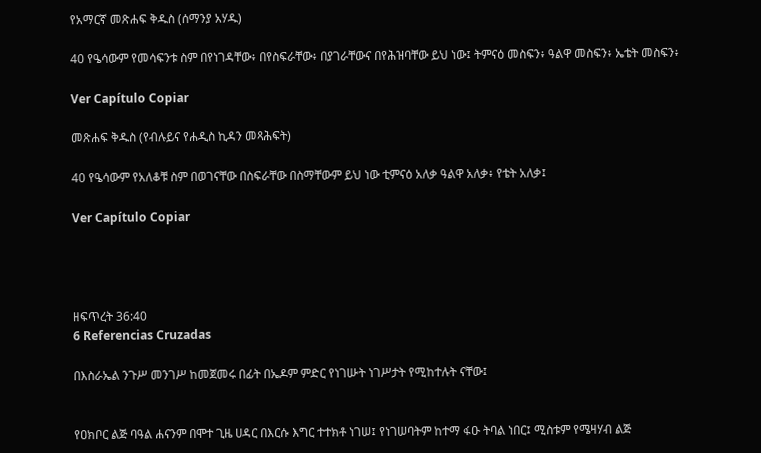የአማርኛ መጽሐፍ ቅዱስ (ሰማንያ አሃዱ)

40 የዔሳውም የመሳፍንቱ ስም በየነገዳቸው፥ በየስፍራቸው፥ በያገራቸውና በየሕዝባቸው ይህ ነው፤ ትምናዕ መስፍን፥ ዓልዋ መስፍን፥ ኤቴት መስፍን፥

Ver Capítulo Copiar

መጽሐፍ ቅዱስ (የብሉይና የሐዲስ ኪዳን መጻሕፍት)

40 የዔሳውም የአለቆቹ ስም በወገናቸው በስፍራቸው በስማቸውም ይህ ነው ቲምናዕ አለቃ ዓልዋ አለቃ፥ የቴት አለቃ፤

Ver Capítulo Copiar




ዘፍጥረት 36:40
6 Referencias Cruzadas

በእስራኤል ንጉሥ መንገሥ ከመጀመሩ በፊት በኤዶም ምድር የነገሡት ነገሥታት የሚከተሉት ናቸው፤


የዐክቦር ልጅ ባዓል ሐናንም በሞተ ጊዜ ሀዳር በእርሱ እግር ተተክቶ ነገሠ፤ የነገሠባትም ከተማ ፋዑ ትባል ነበር፤ ሚስቱም የሜዛሃብ ልጅ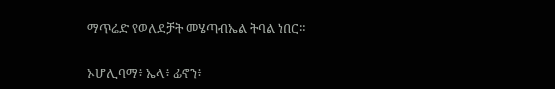ማጥሬድ የወለደቻት መሄጣብኤል ትባል ነበር።


ኦሆሊባማ፥ ኤላ፥ ፊኖን፥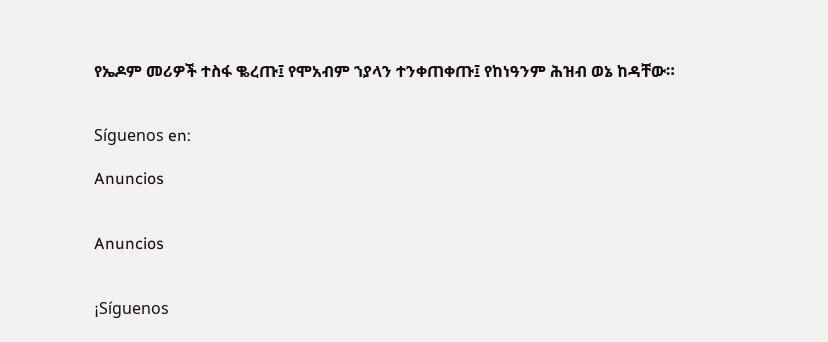የኤዶም መሪዎች ተስፋ ቈረጡ፤ የሞአብም ኀያላን ተንቀጠቀጡ፤ የከነዓንም ሕዝብ ወኔ ከዳቸው።


Síguenos en:

Anuncios


Anuncios


¡Síguenos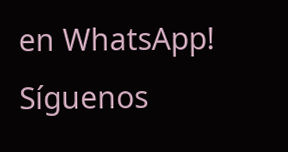en WhatsApp! Síguenos